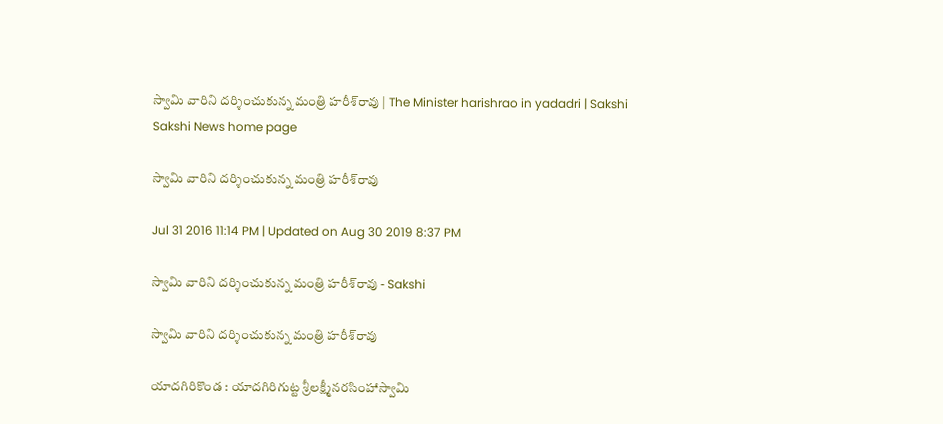స్వామి వారిని దర్శించుకున్న మంత్రి హరీశ్‌రావు | The Minister harishrao in yadadri | Sakshi
Sakshi News home page

స్వామి వారిని దర్శించుకున్న మంత్రి హరీశ్‌రావు

Jul 31 2016 11:14 PM | Updated on Aug 30 2019 8:37 PM

స్వామి వారిని దర్శించుకున్న మంత్రి హరీశ్‌రావు - Sakshi

స్వామి వారిని దర్శించుకున్న మంత్రి హరీశ్‌రావు

యాదగిరికొండ : యాదగిరిగుట్ట శ్రీలక్ష్మీనరసింహాస్వామి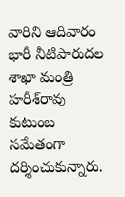వారిని ఆదివారం భారీ నీటిపారుదల శాఖా మంత్రి హరీశ్‌రావు కుటుంబ సమేతంగా దర్శించుకున్నారు.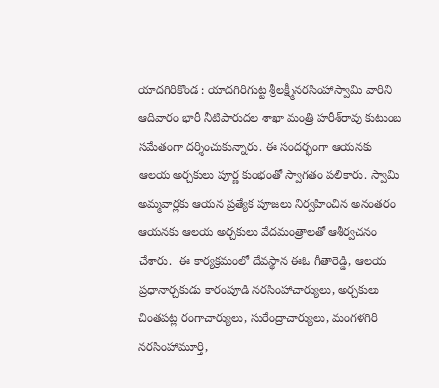యాదగిరికొండ : యాదగిరిగుట్ట శ్రీలక్ష్మీనరసింహాస్వామి వారిని ఆదివారం భారీ నీటిపారుదల శాఖా మంత్రి హరీశ్‌రావు కుటుంబ సమేతంగా దర్శించుకున్నారు. ఈ సందర్భంగా ఆయనకు ఆలయ అర్చకులు పూర్ణ కుంభంతో స్వాగతం పలికారు. స్వామి అమ్మవార్లకు ఆయన ప్రత్యేక పూజలు నిర్వహించిన అనంతరం ఆయనకు ఆలయ అర్చకులు వేదమంత్రాలతో ఆశీర్వచనం చేశారు.  ఈ కార్యక్రమంలో దేవస్థాన ఈఓ గీతారెడ్డి, ఆలయ ప్రధానార్చకుడు కారంపూడి నరసింహాచార్యులు, అర్చకులు చింతపట్ల రంగాచార్యులు, సురేంద్రాచార్యులు, మంగళగిరి నరసింహామూర్తి,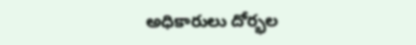అధికారులు దోర్భల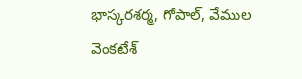భాస్కరశర్మ, గోపాల్, వేముల వెంకటేశ్‌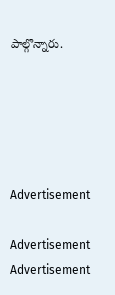పాల్గొన్నారు.





Advertisement

Advertisement
Advertisement